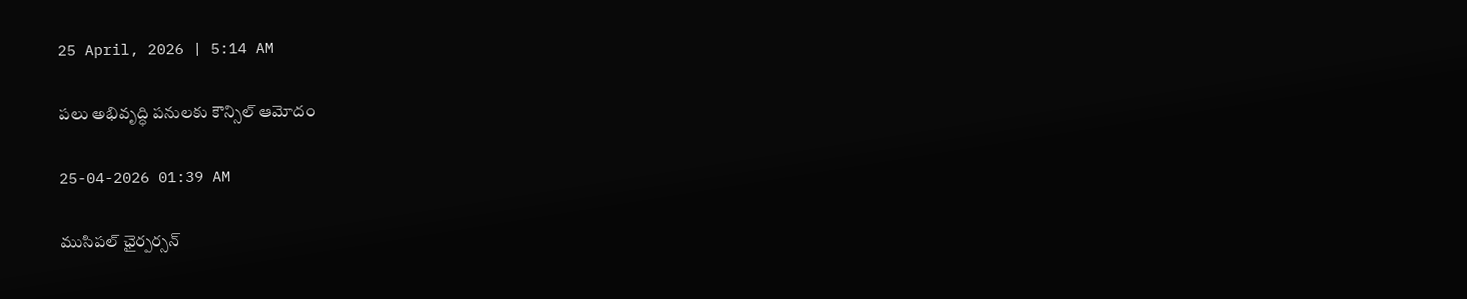25 April, 2026 | 5:14 AM

పలు అభివృద్ధి పనులకు కౌన్సిల్ ఆమోదం

25-04-2026 01:39 AM

ముసిపల్ ఛైర్పర్సన్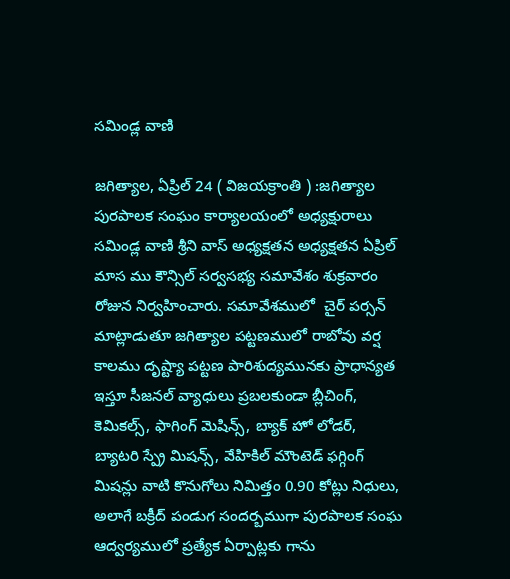సమిండ్ల వాణి

జగిత్యాల, ఏప్రిల్ 24 ( విజయక్రాంతి ) :జగిత్యాల పురపాలక సంఘం కార్యాలయంలో అధ్యక్షురాలు సమిండ్ల వాణి శ్రీని వాస్ అధ్యక్షతన అధ్యక్షతన ఏప్రిల్ మాస ము కౌన్సిల్ సర్వసభ్య సమావేశం శుక్రవారం రోజున నిర్వహించారు. సమావేశములో  చైర్ పర్సన్ మాట్లాడుతూ జగిత్యాల పట్టణములో రాబోవు వర్ష కాలము దృష్ట్యా పట్టణ పారిశుద్యమునకు ప్రాధాన్యత ఇస్తూ సీజనల్ వ్యాధులు ప్రబలకుండా బ్లీచింగ్, కెమికల్స్, ఫాగింగ్ మెషిన్స్, బ్యాక్ హో లోడర్, బ్యాటరి స్ప్రే మిషన్స్, వేహికిల్ మౌంటెడ్ ఫగ్గింగ్ మిషన్లు వాటి కొనుగోలు నిమిత్తం 0.90 కోట్లు నిధులు, అలాగే బక్రీద్ పండుగ సందర్బముగా పురపాలక సంఘ ఆద్వర్యములో ప్రత్యేక ఏర్పాట్లకు గాను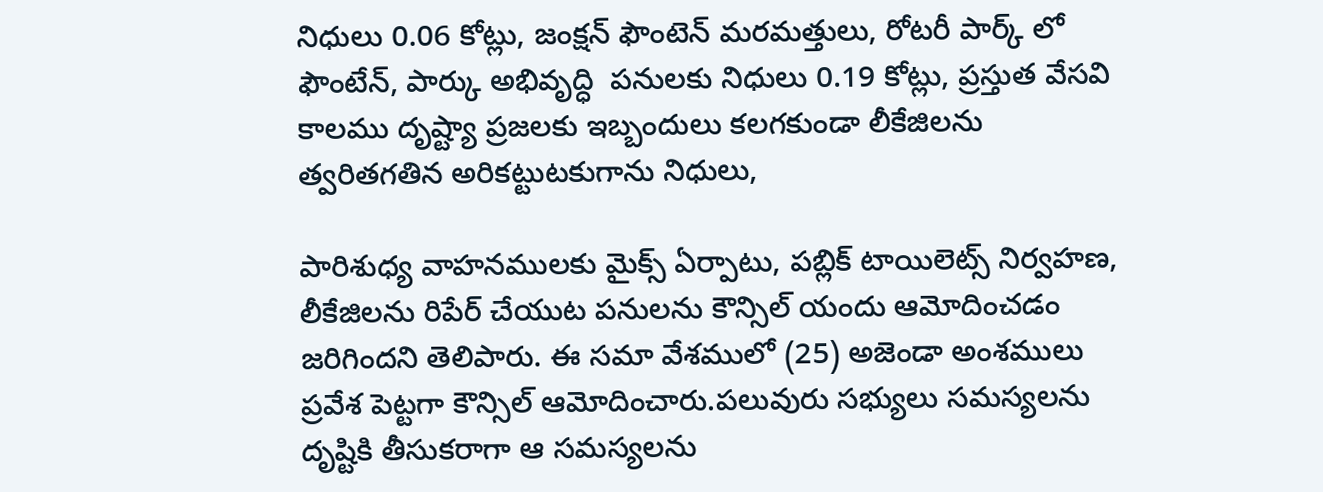నిధులు 0.06 కోట్లు, జంక్షన్ ఫౌంటెన్ మరమత్తులు, రోటరీ పార్క్ లో ఫౌంటేన్, పార్కు అభివృద్ధి  పనులకు నిధులు 0.19 కోట్లు, ప్రస్తుత వేసవి కాలము దృష్ట్యా ప్రజలకు ఇబ్బందులు కలగకుండా లీకేజిలను త్వరితగతిన అరికట్టుటకుగాను నిధులు,

పారిశుధ్య వాహనములకు మైక్స్ ఏర్పాటు, పబ్లిక్ టాయిలెట్స్ నిర్వహణ, లీకేజిలను రిపేర్ చేయుట పనులను కౌన్సిల్ యందు ఆమోదించడం  జరిగిందని తెలిపారు. ఈ సమా వేశములో (25) అజెండా అంశములు ప్రవేశ పెట్టగా కౌన్సిల్ ఆమోదించారు.పలువురు సభ్యులు సమస్యలను  దృష్టికి తీసుకరాగా ఆ సమస్యలను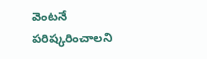వెంటనే పరిష్కరించాలని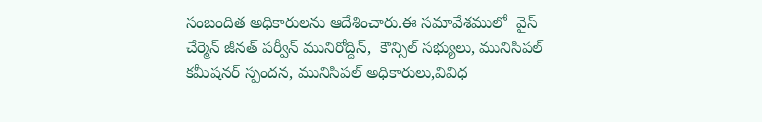సంబందిత అధికారులను ఆదేశించారు.ఈ సమావేశములో  వైస్ చేర్మెన్ జీనత్ పర్వీన్ మునిరోద్దిన్,  కౌన్సిల్ సభ్యులు, మునిసిపల్ కమీషనర్ స్పందన, మునిసిపల్ అధికారులు,వివిధ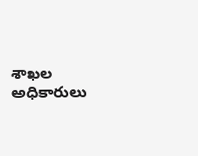శాఖల అధికారులు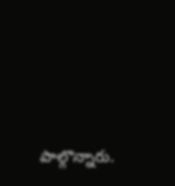పాల్గొన్నారు.